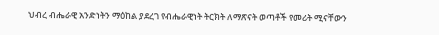ህብረ ብሔራዊ አንድነትን ማዕከል ያደረገ የብሔራዊነት ትርክት ለማጽናት ወጣቶች የመሪት ሚናቸውን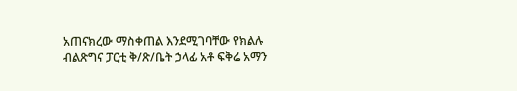አጠናክረው ማስቀጠል እንደሚገባቸው የክልሉ ብልጽግና ፓርቲ ቅ/ጽ/ቤት ኃላፊ አቶ ፍቅሬ አማን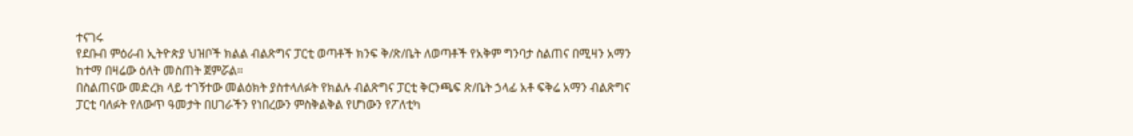ተናገሩ
የደቡብ ምዕራብ ኢትዮጵያ ህዝቦች ክልል ብልጽግና ፓርቲ ወጣቶች ክንፍ ቅ/ጽ/ቤት ለወጣቶች የአቅም ግንባታ ስልጠና በሚዛን አማን ከተማ በዛሬው ዕለት መስጠት ጀምሯል።
በስልጠናው መድረክ ላይ ተገኝተው መልዕክት ያስተላለፉት የክልሉ ብልጽግና ፓርቲ ቅርንጫፍ ጽ/ቤት ኃላፊ አቶ ፍቅሬ አማን ብልጽግና ፓርቲ ባለፉት የለውጥ ዓመታት በሀገራችን የነበረውን ምስቅልቅል የሆነውን የፖለቲካ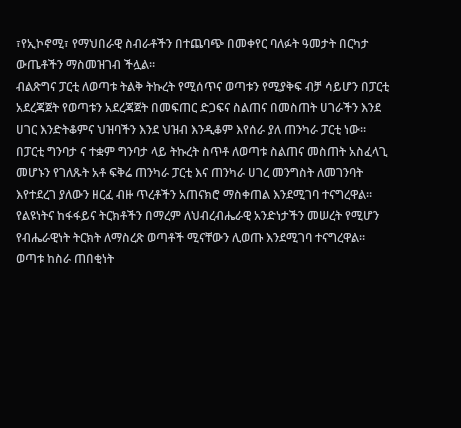፣የኢኮኖሚ፣ የማህበራዊ ስብራቶችን በተጨባጭ በመቀየር ባለፉት ዓመታት በርካታ ውጤቶችን ማስመዝገብ ችሏል።
ብልጽግና ፓርቲ ለወጣቱ ትልቅ ትኩረት የሚሰጥና ወጣቱን የሚያቅፍ ብቻ ሳይሆን በፓርቲ አደረጃጀት የወጣቱን አደረጃጀት በመፍጠር ድጋፍና ስልጠና በመስጠት ሀገራችን እንደ ሀገር እንድትቆምና ህዝባችን እንደ ህዝብ እንዲቆም እየሰራ ያለ ጠንካራ ፓርቲ ነው።
በፓርቲ ግንባታ ና ተቋም ግንባታ ላይ ትኩረት ስጥቶ ለወጣቱ ስልጠና መስጠት አስፈላጊ መሆኑን የገለጹት አቶ ፍቅሬ ጠንካራ ፓርቲ እና ጠንካራ ሀገረ መንግስት ለመገንባት እየተደረገ ያለውን ዘርፈ ብዙ ጥረቶችን አጠናክሮ ማስቀጠል እንደሚገባ ተናግረዋል።
የልዩነትና ከፋፋይና ትርክቶችን በማረም ለህብረብሔራዊ አንድነታችን መሠረት የሚሆን የብሔራዊነት ትርክት ለማስረጽ ወጣቶች ሚናቸውን ሊወጡ እንደሚገባ ተናግረዋል።
ወጣቱ ከስራ ጠበቂነት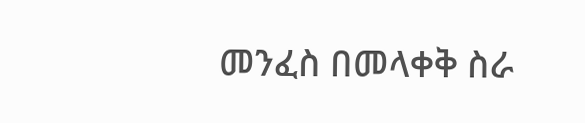መንፈስ በመላቀቅ ስራ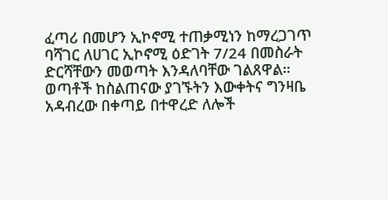ፈጣሪ በመሆን ኢኮኖሚ ተጠቃሚነን ከማረጋገጥ ባሻገር ለሀገር ኢኮኖሚ ዕድገት 7/24 በመስራት ድርሻቸውን መወጣት እንዳለባቸው ገልጸዋል።
ወጣቶች ከስልጠናው ያገኙትን እውቀትና ግንዛቤ አዳብረው በቀጣይ በተዋረድ ለሎች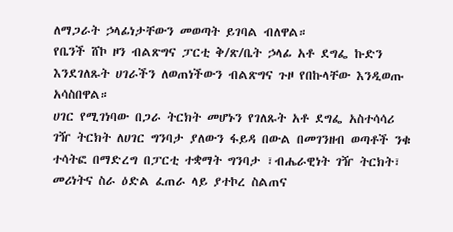ለማጋራት ኃላፊነታቸውን መወጣት ይገባል ብለዋል።
የቤንች ሸኮ ዞን ብልጽግና ፓርቲ ቅ/ጽ/ቤት ኃላፊ አቶ ደግፌ ኩድን እንደገለጹት ሀገራችን ለወጠነችውን ብልጽግና ጉዞ የበኩላቸው እንዲወጡ አሳስበዋል።
ሀገር የሚገነባው በጋራ ትርክት መሆኑን የገለጹት አቶ ደግፌ አስተሳሳሪ ገዥ ትርክት ለሀገር ግንባታ ያለውን ፋይዳ በውል በመገንዘብ ወጣቶች ንቁ ተሳትፎ በማድረግ በፓርቲ ተቋማት ግንባታ ፣ብሔራዊነት ገዥ ትርክት፣ መሪነትና ስራ ዕድል ፈጠራ ላይ ያተኮረ ስልጠና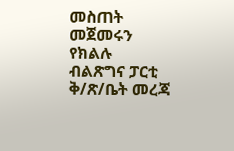መስጠት መጀመሩን የክልሉ ብልጽግና ፓርቲ ቅ/ጽ/ቤት መረጃ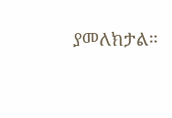ያመለክታል።